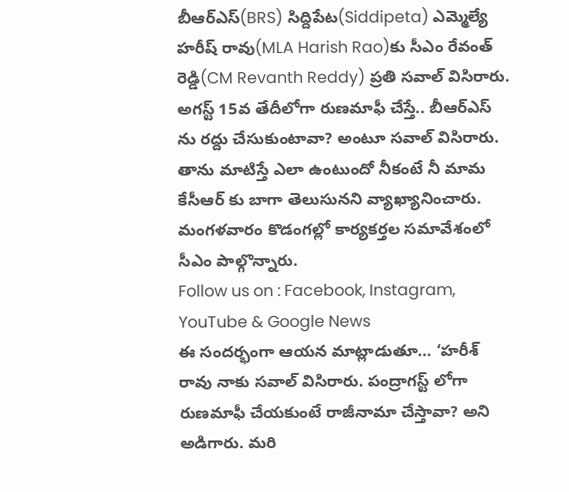బీఆర్ఎస్(BRS) సిద్దిపేట(Siddipeta) ఎమ్మెల్యే హరీష్ రావు(MLA Harish Rao)కు సీఎం రేవంత్ రెడ్డి(CM Revanth Reddy) ప్రతి సవాల్ విసిరారు. అగస్ట్ 15వ తేదీలోగా రుణమాఫీ చేస్తే.. బీఆర్ఎస్ ను రద్దు చేసుకుంటావా? అంటూ సవాల్ విసిరారు. తాను మాటిస్తే ఎలా ఉంటుందో నీకంటే నీ మామ కేసీఆర్ కు బాగా తెలుసునని వ్యాఖ్యానించారు. మంగళవారం కొడంగల్లో కార్యకర్తల సమావేశంలో సీఎం పాల్గొన్నారు.
Follow us on : Facebook, Instagram, YouTube & Google News
ఈ సందర్భంగా ఆయన మాట్లాడుతూ… ‘హరీశ్ రావు నాకు సవాల్ విసిరారు. పంద్రాగస్ట్ లోగా రుణమాఫీ చేయకుంటే రాజీనామా చేస్తావా? అని అడిగారు. మరి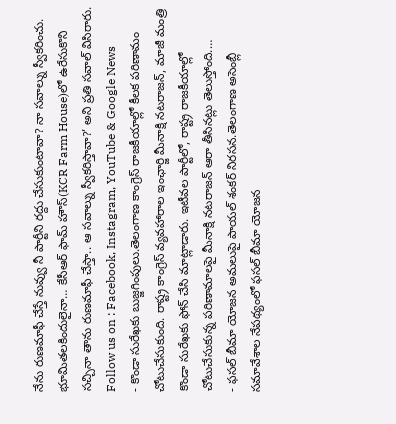నేను రుణమాఫీ చేస్తే నువ్వు నీ పార్టీని రద్దు చేసుకుంటావా? నా సవాల్ను స్వీకరించు. భూమితలకిందులైనా… కేసీఆర్ ఫామ్ హౌస్(KCR Farm House)లో ఉరేసుకొని సచ్చినా తాను రుణమాఫీ చేస్తా.. ఆ సవాల్ను స్వీకరిస్తావా?’ అని ప్రతి సవాల్ విసిరారు.
Follow us on : Facebook, Instagram, YouTube & Google News
- కొండా సురేఖకు బుజ్జగింపులు.తెలంగాణ కాంగ్రెస్ రాజకీయాల్లో కీలక పరిణామం చోటుచేసుకుంది. రాష్ట్ర కాంగ్రెస్ వ్యవహారాల ఇంఛార్జి మీనాక్షి నటరాజన్, మాజీ మంత్రి కొండా సురేఖకు ఫోన్ చేసి మాట్లాడారు. ఇటీవల పార్టీలో, రాష్ట్ర రాజకీయాల్లో చోటుచేసుకున్న పరిణామాలపై మీనాక్షి నటరాజన్ ఆరా తీసినట్లు తెలుస్తోంది.…
- ఫసల్ బీమా యోజన అమలుపై పాయల్ శంకర్ నిరసన.తెలంగాణ అసెంబ్లీ సమావేశాల నేపథ్యంలో ఫసల్ బీమా యోజన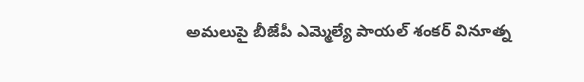అమలుపై బీజేపీ ఎమ్మెల్యే పాయల్ శంకర్ వినూత్న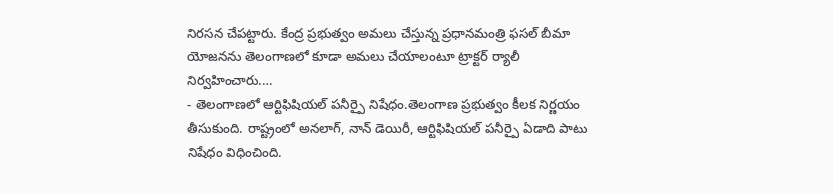నిరసన చేపట్టారు. కేంద్ర ప్రభుత్వం అమలు చేస్తున్న ప్రధానమంత్రి ఫసల్ బీమా యోజనను తెలంగాణలో కూడా అమలు చేయాలంటూ ట్రాక్టర్ ర్యాలీ నిర్వహించారు.…
- తెలంగాణలో ఆర్టిఫిషియల్ పనీర్పై నిషేధం.తెలంగాణ ప్రభుత్వం కీలక నిర్ణయం తీసుకుంది. రాష్ట్రంలో అనలాగ్, నాన్ డెయిరీ, ఆర్టిఫిషియల్ పనీర్పై ఏడాది పాటు నిషేధం విధించింది.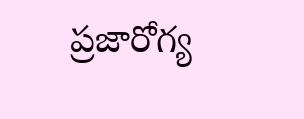ప్రజారోగ్య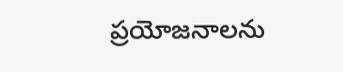ప్రయోజనాలను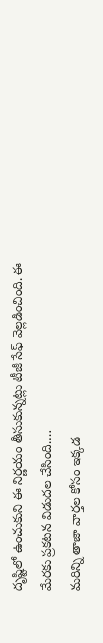దృష్టిలో ఉంచుకుని ఈ నిర్ణయం తీసుకున్నట్లు టీజీ సేఫ్ వెల్లడించింది. ఈ మేరకు ప్రకటన విడుదల చేసింది.…
మరిన్ని తాజా వార్తల కోసం ఇక్కడ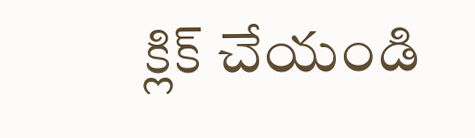క్లిక్ చేయండి